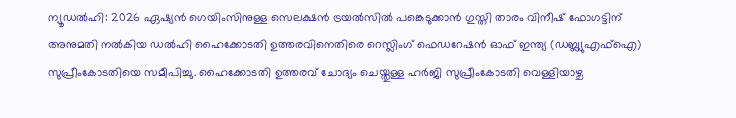ന്യൂഡൽഹി: 2026 ഏഷ്യൻ ഗെയിംസിനുള്ള സെലക്ഷൻ ട്രയൽസിൽ പങ്കെടുക്കാൻ ഗുസ്തി താരം വിനീഷ് ഫോഗട്ടിന് അനുമതി നൽകിയ ഡൽഹി ഹൈക്കോടതി ഉത്തരവിനെതിരെ റെസ്ലിംഗ് ഫെഡറേഷൻ ഓഫ് ഇന്ത്യ (ഡബ്ല്യുഎഫ്ഐ) സുപ്രീംകോടതിയെ സമീപിച്ചു. ഹൈക്കോടതി ഉത്തരവ് ചോദ്യം ചെയ്തുള്ള ഹർജി സുപ്രീംകോടതി വെള്ളിയാഴ്ച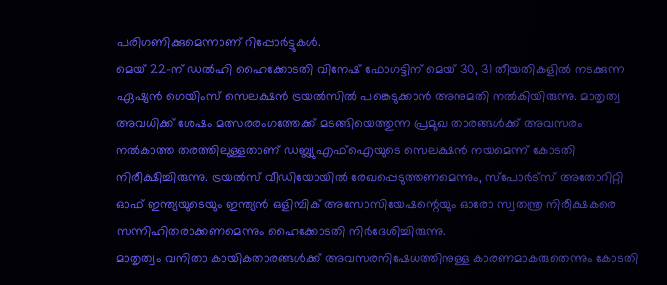പരിഗണിക്കുമെന്നാണ് റിപ്പോർട്ടുകൾ.
മെയ് 22-ന് ഡൽഹി ഹൈക്കോടതി വിനേഷ് ഫോഗട്ടിന് മെയ് 30, 31 തീയതികളിൽ നടക്കുന്ന ഏഷ്യൻ ഗെയിംസ് സെലക്ഷൻ ട്രയൽസിൽ പങ്കെടുക്കാൻ അനുമതി നൽകിയിരുന്നു. മാതൃത്വ അവധിക്ക് ശേഷം മത്സരരംഗത്തേക്ക് മടങ്ങിയെത്തുന്ന പ്രമുഖ താരങ്ങൾക്ക് അവസരം നൽകാത്ത തരത്തിലുള്ളതാണ് ഡബ്ല്യുഎഫ്ഐയുടെ സെലക്ഷൻ നയമെന്ന് കോടതി നിരീക്ഷിച്ചിരുന്നു. ട്രയൽസ് വീഡിയോയിൽ രേഖപ്പെടുത്തണമെന്നും, സ്പോർട്സ് അതോറിറ്റി ഓഫ് ഇന്ത്യയുടെയും ഇന്ത്യൻ ഒളിമ്പിക് അസോസിയേഷന്റെയും ഓരോ സ്വതന്ത്ര നിരീക്ഷകരെ സന്നിഹിതരാക്കണമെന്നും ഹൈക്കോടതി നിർദേശിച്ചിരുന്നു.
മാതൃത്വം വനിതാ കായികതാരങ്ങൾക്ക് അവസരനിഷേധത്തിനുള്ള കാരണമാകരുതെന്നും കോടതി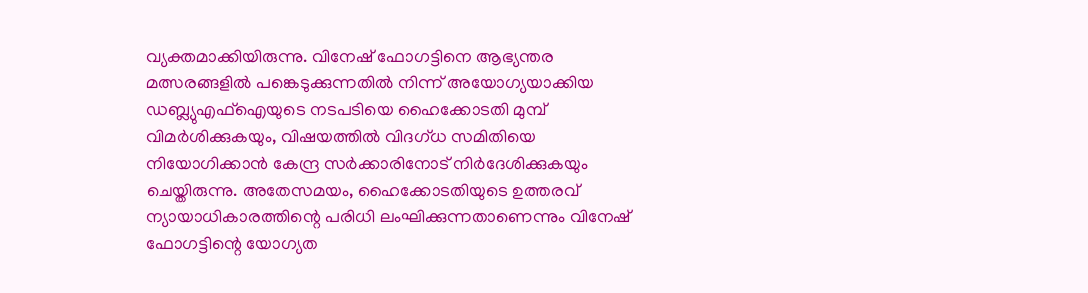വ്യക്തമാക്കിയിരുന്നു. വിനേഷ് ഫോഗട്ടിനെ ആഭ്യന്തര മത്സരങ്ങളിൽ പങ്കെടുക്കുന്നതിൽ നിന്ന് അയോഗ്യയാക്കിയ ഡബ്ല്യുഎഫ്ഐയുടെ നടപടിയെ ഹൈക്കോടതി മുമ്പ് വിമർശിക്കുകയും, വിഷയത്തിൽ വിദഗ്ധ സമിതിയെ നിയോഗിക്കാൻ കേന്ദ്ര സർക്കാരിനോട് നിർദേശിക്കുകയും ചെയ്തിരുന്നു. അതേസമയം, ഹൈക്കോടതിയുടെ ഉത്തരവ് ന്യായാധികാരത്തിന്റെ പരിധി ലംഘിക്കുന്നതാണെന്നും വിനേഷ് ഫോഗട്ടിന്റെ യോഗ്യത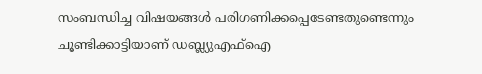സംബന്ധിച്ച വിഷയങ്ങൾ പരിഗണിക്കപ്പെടേണ്ടതുണ്ടെന്നും ചൂണ്ടിക്കാട്ടിയാണ് ഡബ്ല്യുഎഫ്ഐ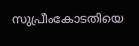സുപ്രീംകോടതിയെ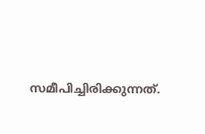സമീപിച്ചിരിക്കുന്നത്.